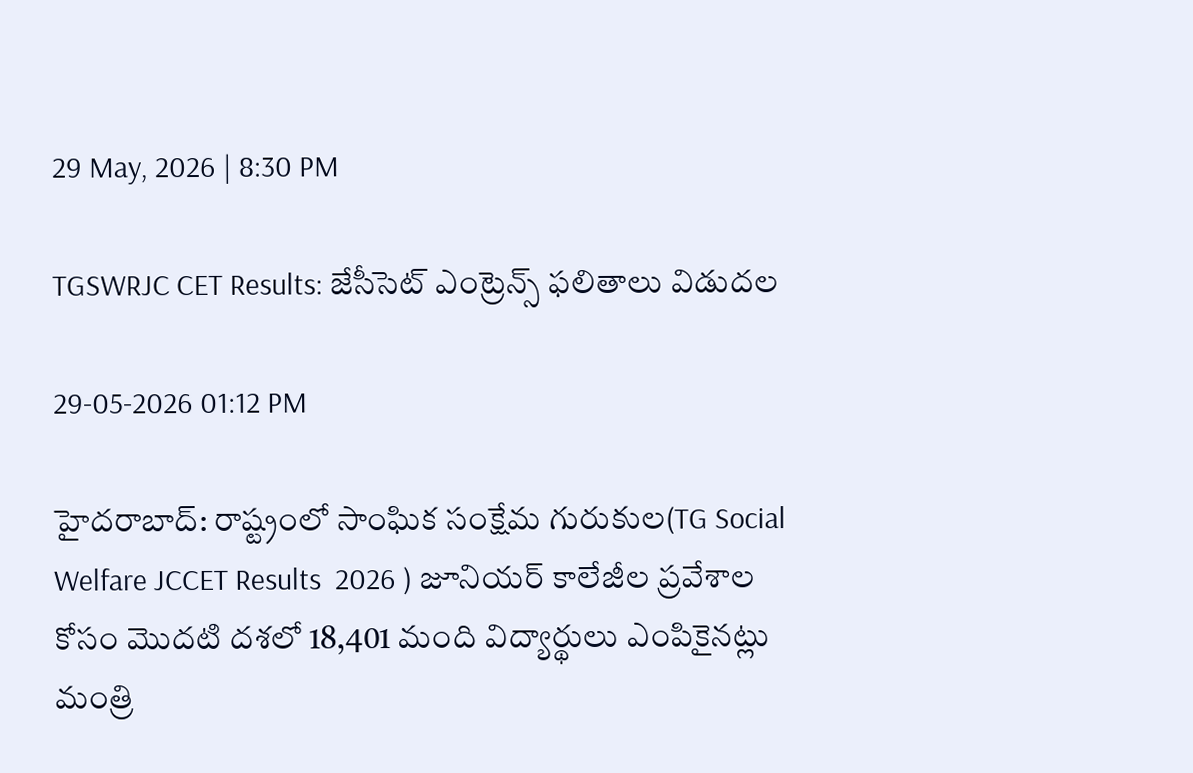29 May, 2026 | 8:30 PM

TGSWRJC CET Results: జేసీసెట్‌ ఎంట్రెన్స్ ఫలితాలు విడుదల

29-05-2026 01:12 PM

హైదరాబాద్: రాష్ట్రంలో సాంఘిక సంక్షేమ గురుకుల(TG Social Welfare JCCET Results  2026 ) జూనియర్ కాలేజీల ప్రవేశాల కోసం మొదటి దశలో 18,401 మంది విద్యార్థులు ఎంపికైనట్లు మంత్రి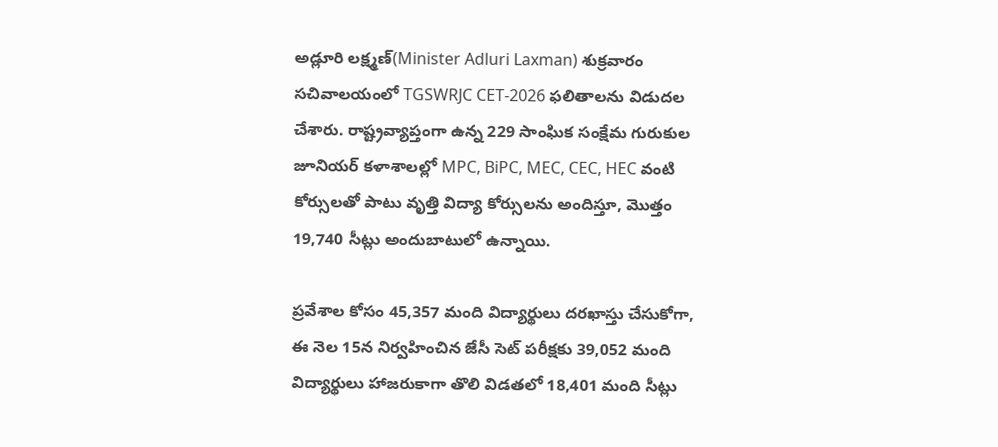అడ్లూరి లక్ష్మణ్(Minister Adluri Laxman) శుక్రవారం సచివాలయంలో TGSWRJC CET-2026 ఫలితాలను విడుదల చేశారు. రాష్ట్రవ్యాప్తంగా ఉన్న 229 సాంఘిక సంక్షేమ గురుకుల జూనియర్ కళాశాలల్లో MPC, BiPC, MEC, CEC, HEC వంటి కోర్సులతో పాటు వృత్తి విద్యా కోర్సులను అందిస్తూ, మొత్తం 19,740 సీట్లు అందుబాటులో ఉన్నాయి.

ప్రవేశాల కోసం 45,357 మంది విద్యార్థులు దరఖాస్తు చేసుకోగా, ఈ నెల 15న నిర్వహించిన జేసీ సెట్ పరీక్షకు 39,052 మంది విద్యార్థులు హాజరుకాగా తొలి విడతలో 18,401 మంది సీట్లు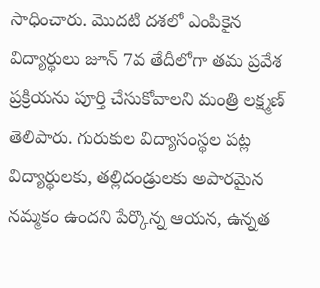సాధించారు. మొదటి దశలో ఎంపికైన విద్యార్థులు జూన్ 7వ తేదీలోగా తమ ప్రవేశ ప్రక్రియను పూర్తి చేసుకోవాలని మంత్రి లక్ష్మణ్ తెలిపారు. గురుకుల విద్యాసంస్థల పట్ల విద్యార్థులకు, తల్లిదండ్రులకు అపారమైన నమ్మకం ఉందని పేర్కొన్న ఆయన, ఉన్నత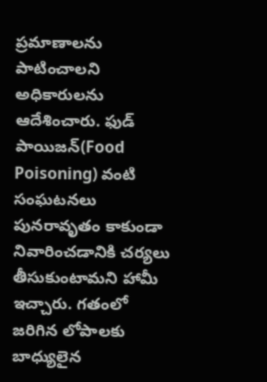ప్రమాణాలను పాటించాలని అధికారులను ఆదేశించారు. ఫుడ్ పాయిజన్(Food Poisoning) వంటి సంఘటనలు పునరావృతం కాకుండా నివారించడానికి చర్యలు తీసుకుంటామని హామీ ఇచ్చారు. గతంలో జరిగిన లోపాలకు బాధ్యులైన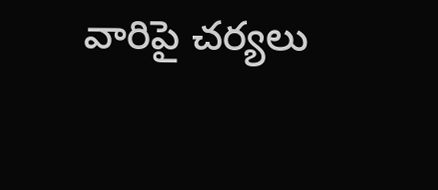వారిపై చర్యలు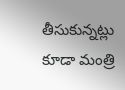తీసుకున్నట్లు కూడా మంత్రి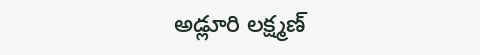అడ్లూరి లక్ష్మణ్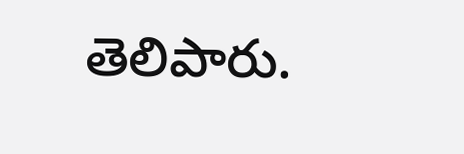తెలిపారు.